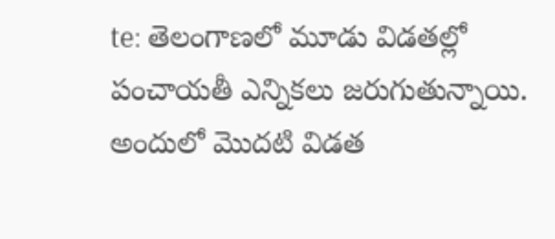te: తెలంగాణలో మూడు విడతల్లో పంచాయతీ ఎన్నికలు జరుగుతున్నాయి. అందులో మొదటి విడత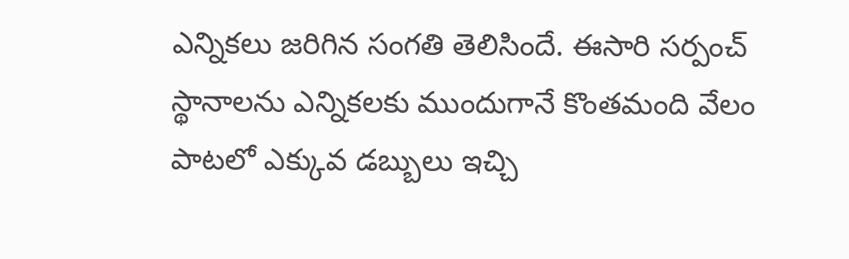ఎన్నికలు జరిగిన సంగతి తెలిసిందే. ఈసారి సర్పంచ్ స్థానాలను ఎన్నికలకు ముందుగానే కొంతమంది వేలం పాటలో ఎక్కువ డబ్బులు ఇచ్చి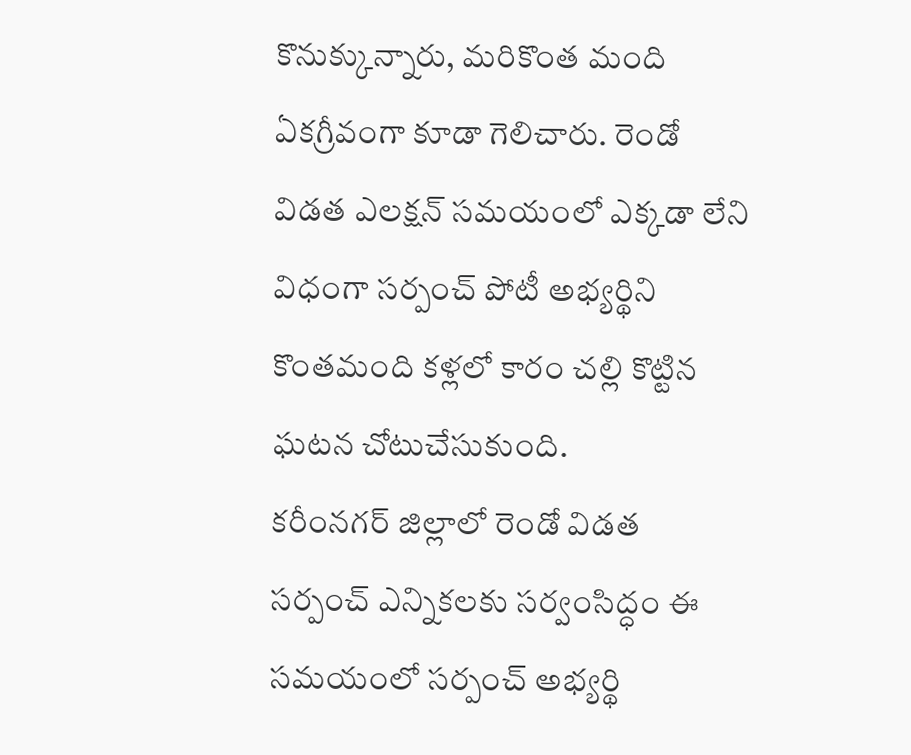కొనుక్కున్నారు, మరికొంత మంది ఏకగ్రీవంగా కూడా గెలిచారు. రెండో విడత ఎలక్షన్ సమయంలో ఎక్కడా లేని విధంగా సర్పంచ్ పోటీ అభ్యర్థిని కొంతమంది కళ్లలో కారం చల్లి కొట్టిన ఘటన చోటుచేసుకుంది.
కరీంనగర్ జిల్లాలో రెండో విడత సర్పంచ్ ఎన్నికలకు సర్వంసిద్ధం ఈ సమయంలో సర్పంచ్ అభ్యర్థి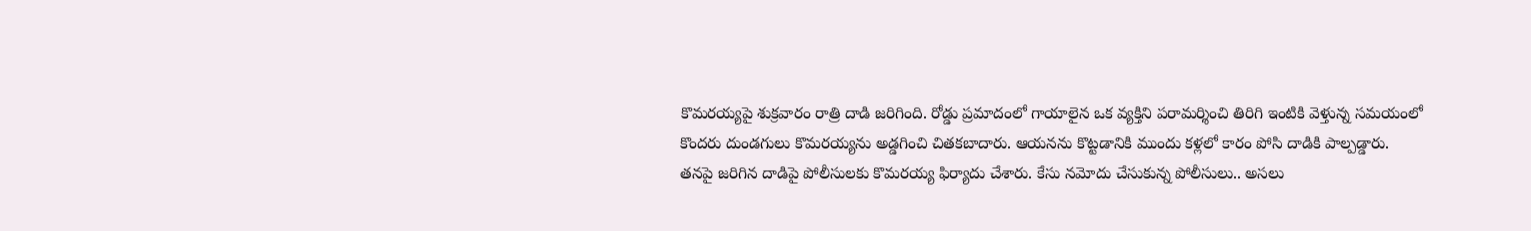కొమరయ్యపై శుక్రవారం రాత్రి దాడి జరిగింది. రోడ్డు ప్రమాదంలో గాయాలైన ఒక వ్యక్తిని పరామర్శించి తిరిగి ఇంటికి వెళ్తున్న సమయంలో కొందరు దుండగులు కొమరయ్యను అడ్డగించి చితకబాదారు. ఆయనను కొట్టడానికి ముందు కళ్లలో కారం పోసి దాడికి పాల్పడ్డారు.
తనపై జరిగిన దాడిపై పోలీసులకు కొమరయ్య ఫిర్యాదు చేశారు. కేసు నమోదు చేసుకున్న పోలీసులు.. అసలు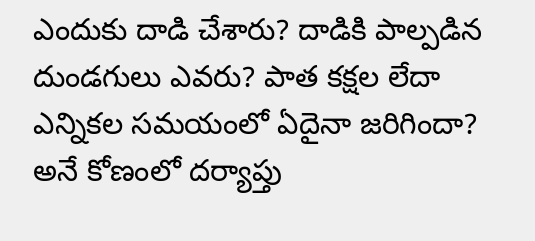ఎందుకు దాడి చేశారు? దాడికి పాల్పడిన దుండగులు ఎవరు? పాత కక్షల లేదా ఎన్నికల సమయంలో ఏదైనా జరిగిందా? అనే కోణంలో దర్యాప్తు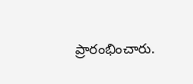ప్రారంభించారు.